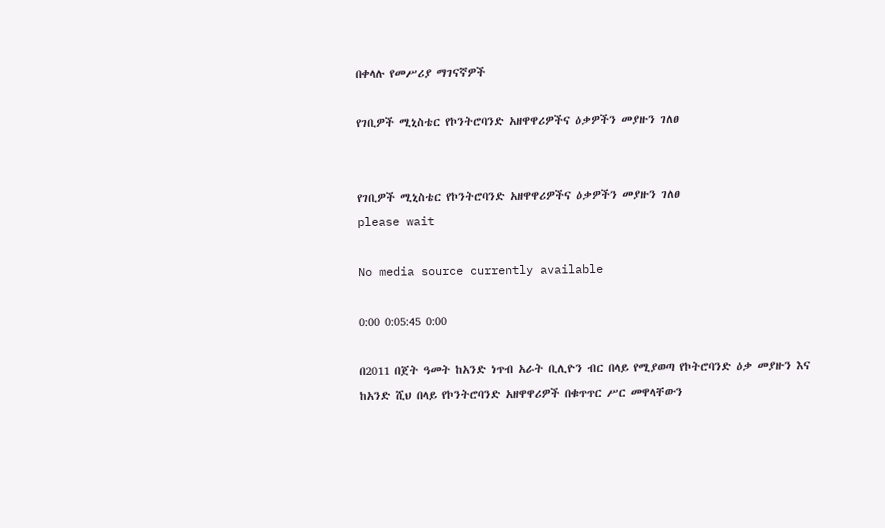በቀላሉ የመሥሪያ ማገናኛዎች

የገቢዎች ሚኒስቴር የኮንትሮባንድ አዘዋዋሪዎችና ዕቃዎችን መያዙን ገለፀ


የገቢዎች ሚኒስቴር የኮንትሮባንድ አዘዋዋሪዎችና ዕቃዎችን መያዙን ገለፀ
please wait

No media source currently available

0:00 0:05:45 0:00

በ2011 በጀት ዓመት ከአንድ ነጥብ አራት ቢሊዮን ብር በላይ የሚያወጣ የኮትሮባንድ ዕቃ መያዙን እና ከአንድ ሺህ በላይ የኮንትሮባንድ አዘዋዋሪዎች በቁጥጥር ሥር መዋላቸውን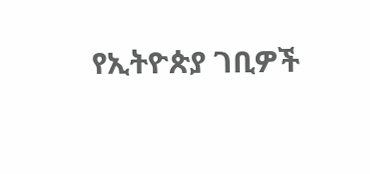የኢትዮጵያ ገቢዎች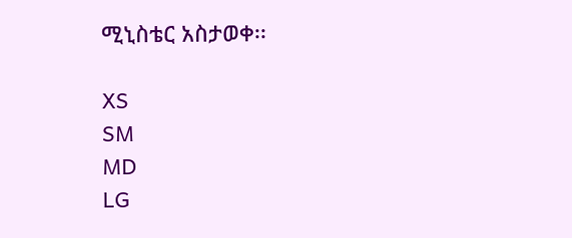ሚኒስቴር አስታወቀ፡፡

XS
SM
MD
LG